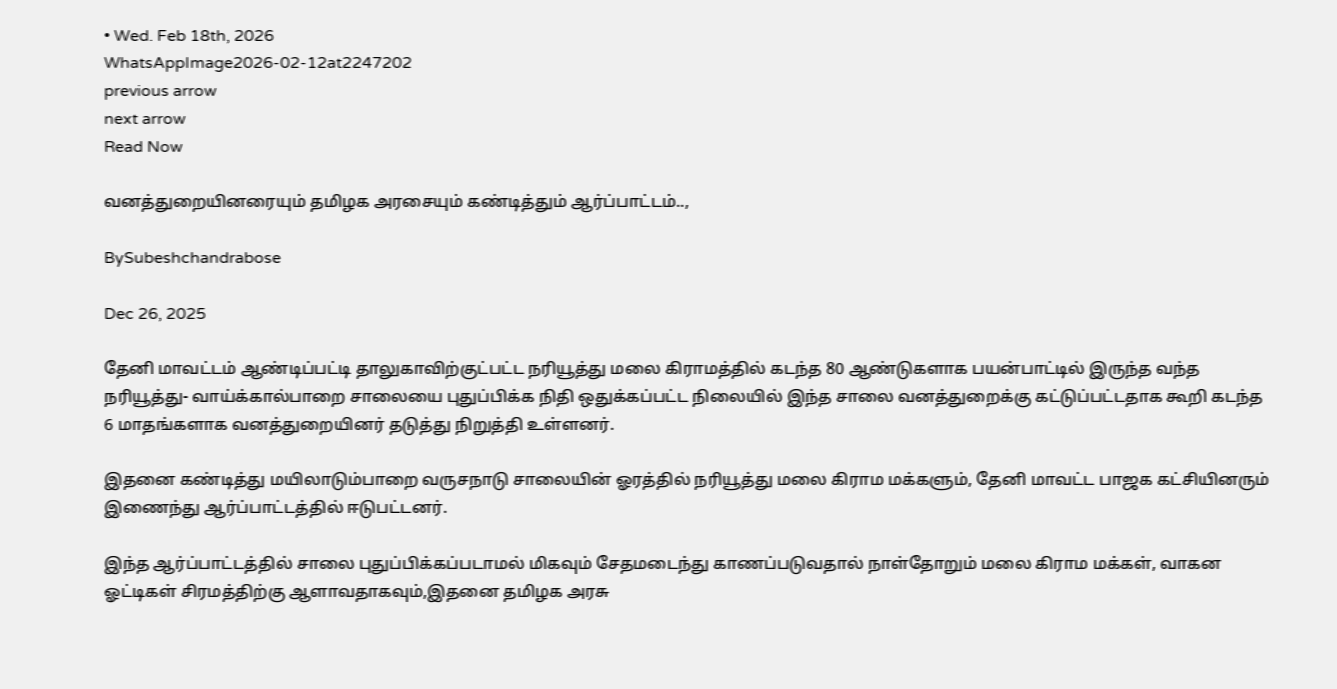• Wed. Feb 18th, 2026
WhatsAppImage2026-02-12at2247202
previous arrow
next arrow
Read Now

வனத்துறையினரையும் தமிழக அரசையும் கண்டித்தும் ஆர்ப்பாட்டம்..,

BySubeshchandrabose

Dec 26, 2025

தேனி மாவட்டம் ஆண்டிப்பட்டி தாலுகாவிற்குட்பட்ட நரியூத்து மலை கிராமத்தில் கடந்த 80 ஆண்டுகளாக பயன்பாட்டில் இருந்த வந்த நரியூத்து- வாய்க்கால்பாறை சாலையை புதுப்பிக்க நிதி ஒதுக்கப்பட்ட நிலையில் இந்த சாலை வனத்துறைக்கு கட்டுப்பட்டதாக கூறி கடந்த 6 மாதங்களாக வனத்துறையினர் தடுத்து நிறுத்தி உள்ளனர்.

இதனை கண்டித்து மயிலாடும்பாறை வருசநாடு சாலையின் ஓரத்தில் நரியூத்து மலை கிராம மக்களும், தேனி மாவட்ட பாஜக கட்சியினரும் இணைந்து ஆர்ப்பாட்டத்தில் ஈடுபட்டனர்.

இந்த ஆர்ப்பாட்டத்தில் சாலை புதுப்பிக்கப்படாமல் மிகவும் சேதமடைந்து காணப்படுவதால் நாள்தோறும் மலை கிராம மக்கள், வாகன ஓட்டிகள் சிரமத்திற்கு ஆளாவதாகவும்,இதனை தமிழக அரசு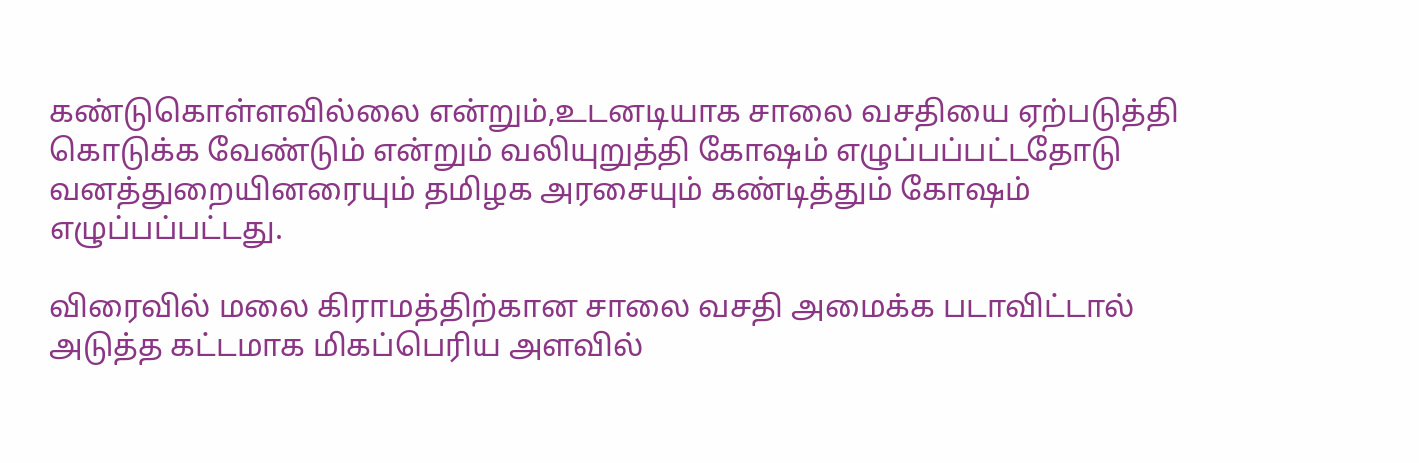கண்டுகொள்ளவில்லை என்றும்,உடனடியாக சாலை வசதியை ஏற்படுத்தி கொடுக்க வேண்டும் என்றும் வலியுறுத்தி கோஷம் எழுப்பப்பட்டதோடு வனத்துறையினரையும் தமிழக அரசையும் கண்டித்தும் கோஷம் எழுப்பப்பட்டது.

விரைவில் மலை கிராமத்திற்கான சாலை வசதி அமைக்க படாவிட்டால் அடுத்த கட்டமாக மிகப்பெரிய அளவில்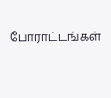போராட்டங்கள்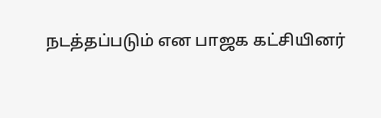நடத்தப்படும் என பாஜக கட்சியினர்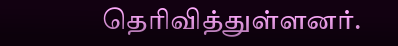தெரிவித்துள்ளனர்.